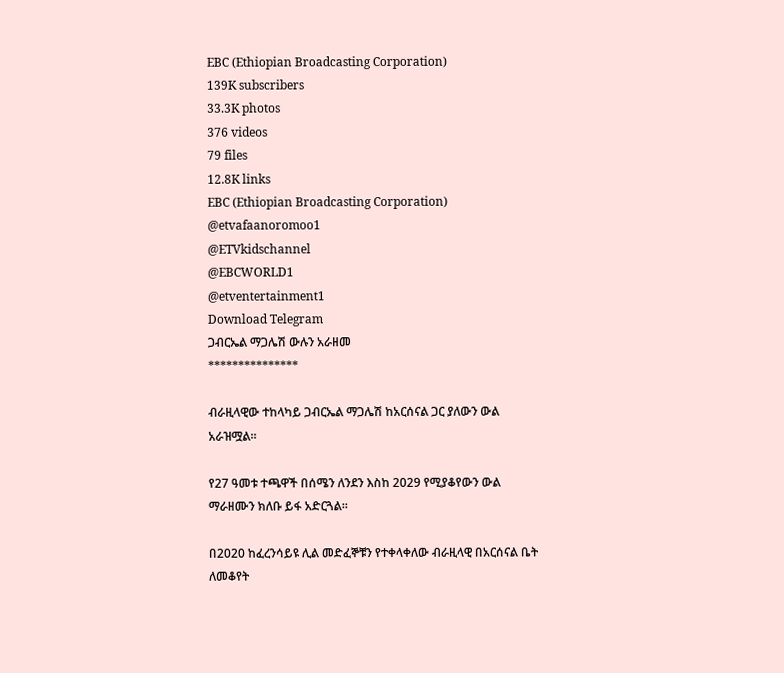EBC (Ethiopian Broadcasting Corporation)
139K subscribers
33.3K photos
376 videos
79 files
12.8K links
EBC (Ethiopian Broadcasting Corporation) @etvafaanoromoo1
@ETVkidschannel
@EBCWORLD1
@etventertainment1
Download Telegram
ጋብርኤል ማጋሌሽ ውሉን አራዘመ
***************

ብራዚላዊው ተከላካይ ጋብርኤል ማጋሌሽ ከአርሰናል ጋር ያለውን ውል አራዝሟል።

የ27 ዓመቱ ተጫዋች በሰሜን ለንደን እስከ 2029 የሚያቆየውን ውል ማራዘሙን ክለቡ ይፋ አድርጓል።

በ2020 ከፈረንሳይዩ ሊል መድፈኞቹን የተቀላቀለው ብራዚላዊ በአርሰናል ቤት ለመቆየት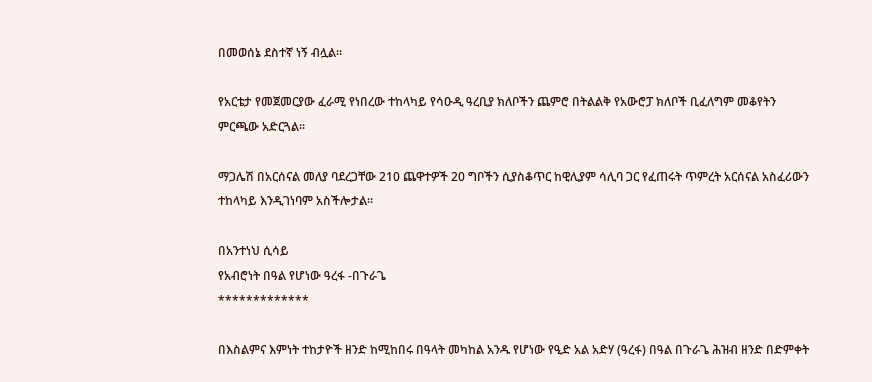በመወሰኔ ደስተኛ ነኝ ብሏል።

የአርቴታ የመጀመርያው ፈራሚ የነበረው ተከላካይ የሳዑዲ ዓረቢያ ክለቦችን ጨምሮ በትልልቅ የአውሮፓ ክለቦች ቢፈለግም መቆየትን ምርጫው አድርጓል።

ማጋሌሽ በአርሰናል መለያ ባደረጋቸው 210 ጨዋተዎች 20 ግቦችን ሲያስቆጥር ከዊሊያም ሳሊባ ጋር የፈጠሩት ጥምረት አርሰናል አስፈሪውን ተከላካይ እንዲገነባም አስችሎታል።

በአንተነህ ሲሳይ
የአብሮነት በዓል የሆነው ዓረፋ -በጉራጌ
*************

በእስልምና እምነት ተከታዮች ዘንድ ከሚከበሩ በዓላት መካከል አንዱ የሆነው የዒድ አል አድሃ (ዓረፋ) በዓል በጉራጌ ሕዝብ ዘንድ በድምቀት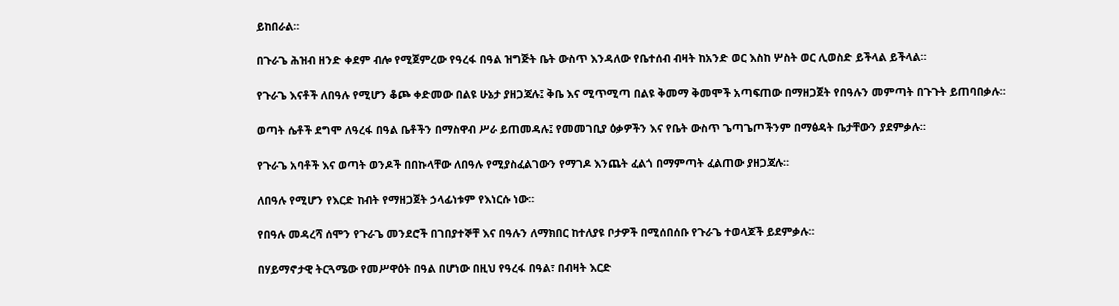ይከበራል።

በጉራጌ ሕዝብ ዘንድ ቀደም ብሎ የሚጀምረው የዓረፋ በዓል ዝግጅት ቤት ውስጥ እንዳለው የቤተሰብ ብዛት ከአንድ ወር እስከ ሦስት ወር ሊወስድ ይችላል ይችላል።

የጉራጌ እናቶች ለበዓሉ የሚሆን ቆጮ ቀድመው በልዩ ሁኔታ ያዘጋጃሉ፤ ቅቤ እና ሚጥሚጣ በልዩ ቅመማ ቅመሞች አጣፍጠው በማዘጋጀት የበዓሉን መምጣት በጉጉት ይጠባበቃሉ።

ወጣት ሴቶች ደግሞ ለዓረፋ በዓል ቤቶችን በማስዋብ ሥራ ይጠመዳሉ፤ የመመገቢያ ዕቃዎችን እና የቤት ውስጥ ጌጣጌጦችንም በማፅዳት ቤታቸውን ያደምቃሉ።

የጉራጌ አባቶች እና ወጣት ወንዶች በበኩላቸው ለበዓሉ የሚያስፈልገውን የማገዶ እንጨት ፈልጎ በማምጣት ፈልጠው ያዘጋጃሉ።

ለበዓሉ የሚሆን የእርድ ከብት የማዘጋጀት ኃላፊነቱም የእነርሱ ነው።

የበዓሉ መዳረሻ ሰሞን የጉራጌ መንደሮች በገበያተኞቸ እና በዓሉን ለማክበር ከተለያዩ ቦታዎች በሚሰበሰቡ የጉራጌ ተወላጆች ይደምቃሉ።

በሃይማኖታዊ ትርጓሜው የመሥዋዕት በዓል በሆነው በዚህ የዓረፋ በዓል፣ በብዛት እርድ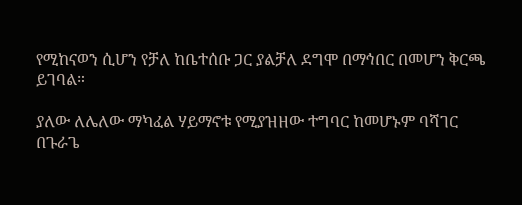የሚከናወን ሲሆን የቻለ ከቤተሰቡ ጋር ያልቻለ ደግሞ በማኅበር በመሆን ቅርጫ ይገባል።

ያለው ለሌለው ማካፈል ሃይማኖቱ የሚያዝዘው ተግባር ከመሆኑም ባሻገር በጉራጌ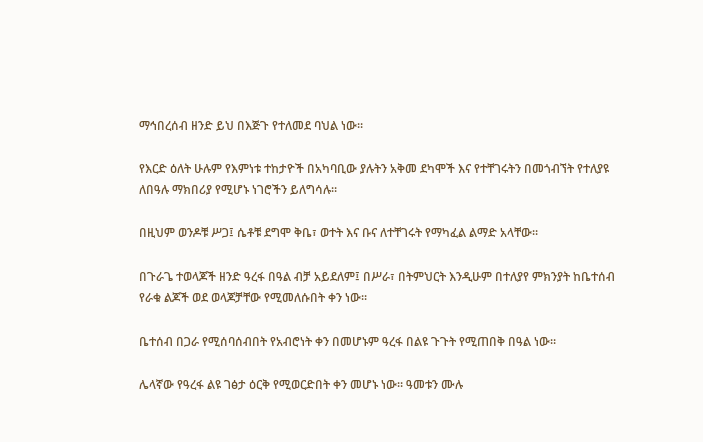ማኅበረሰብ ዘንድ ይህ በእጅጉ የተለመደ ባህል ነው።

የእርድ ዕለት ሁሉም የእምነቱ ተከታዮች በአካባቢው ያሉትን አቅመ ደካሞች እና የተቸገሩትን በመጎብኘት የተለያዩ ለበዓሉ ማክበሪያ የሚሆኑ ነገሮችን ይለግሳሉ።

በዚህም ወንዶቹ ሥጋ፤ ሴቶቹ ደግሞ ቅቤ፣ ወተት እና ቡና ለተቸገሩት የማካፈል ልማድ አላቸው።

በጉራጌ ተወላጆች ዘንድ ዓረፋ በዓል ብቻ አይደለም፤ በሥራ፣ በትምህርት እንዲሁም በተለያየ ምክንያት ከቤተሰብ የራቁ ልጆች ወደ ወላጆቻቸው የሚመለሱበት ቀን ነው፡፡

ቤተሰብ በጋራ የሚሰባሰብበት የአብሮነት ቀን በመሆኑም ዓረፋ በልዩ ጉጉት የሚጠበቅ በዓል ነው።

ሌላኛው የዓረፋ ልዩ ገፅታ ዕርቅ የሚወርድበት ቀን መሆኑ ነው። ዓመቱን ሙሉ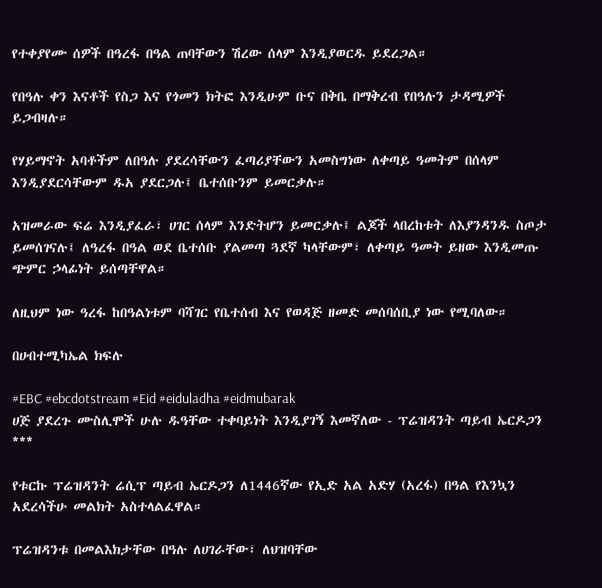የተቀያየሙ ሰዎች በዓረፋ በዓል ጠባቸውን ሽረው ሰላም እንዲያወርዱ ይደረጋል።

የበዓሉ ቀን እናቶች የስጋ እና የጎመን ክትፎ እንዲሁም ቡና በቅቤ በማቅረብ የበዓሉን ታዳሚዎች ይጋብዛሉ።

የሃይማኖት አባቶችም ለበዓሉ ያደረሳቸውን ፈጣሪያቸውን አመስግነው ለቀጣይ ዓመትም በሰላም እንዲያደርሳቸውም ዱአ ያደርጋሉ፤ ቤተሰቡንም ይመርቃሉ።

አዝመራው ፍሬ እንዲያፈራ፣ ሀገር ሰላም እንድትሆን ይመርቃሉ፤ ልጆች ላበረከቱት ለእያንዳንዱ ስጦታ ይመሰገናሉ፤ ለዓረፋ በዓል ወደ ቤተሰቡ ያልመጣ ጓደኛ ካላቸውም፣ ለቀጣይ ዓመት ይዘው እንዲመጡ ጭምር ኃላፊነት ይሰጣቸዋል።

ለዚህም ነው ዓረፋ ከበዓልነቱም ባሻገር የቤተሰብ እና የወዳጅ ዘመድ መሰባሰቢያ ነው የሚባለው።

በሀብተሚካኤል ክፍሉ

#EBC #ebcdotstream #Eid #eiduladha #eidmubarak
ሀጅ ያደረጉ ሙስሊሞች ሁሉ ዱዓቸው ተቀባይነት እንዲያገኝ እመኛለው - ፕሬዝዳንት ጣይብ ኤርዶጋን
***

የቱርኩ ፕሬዝዳንት ሬሲፕ ጣይብ ኤርዶጋን ለ1446ኛው የኢድ አል አድሃ (አረፋ) በዓል የእንኳን አደረሳችሁ መልክት አስተላልፈዋል።

ፕሬዝዳንቱ በመልእክታቸው በዓሉ ለሀገራቸው፣ ለህዝባቸው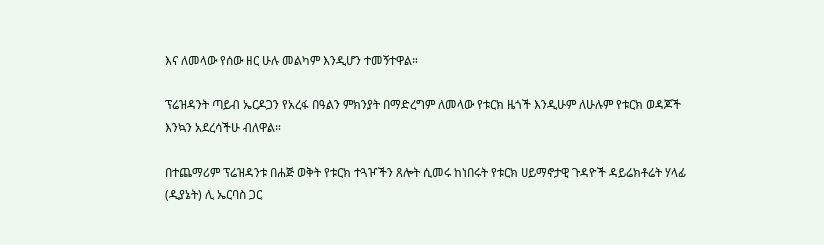እና ለመላው የሰው ዘር ሁሉ መልካም እንዲሆን ተመኝተዋል።

ፕሬዝዳንት ጣይብ ኤርዶጋን የአረፋ በዓልን ምክንያት በማድረግም ለመላው የቱርክ ዜጎች እንዲሁም ለሁሉም የቱርክ ወዳጆች እንኳን አደረሳችሁ ብለዋል።

በተጨማሪም ፕሬዝዳንቱ በሐጅ ወቅት የቱርክ ተጓዦችን ጸሎት ሲመሩ ከነበሩት የቱርክ ሀይማኖታዊ ጉዳዮች ዳይሬክቶሬት ሃላፊ (ዲያኔት) ሊ ኤርባስ ጋር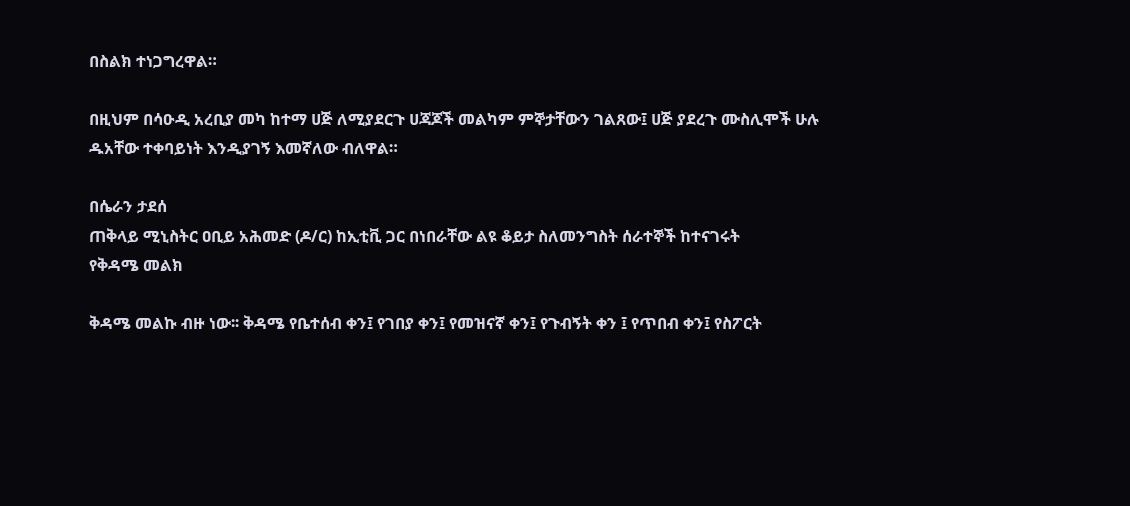በስልክ ተነጋግረዋል።

በዚህም በሳዑዲ አረቢያ መካ ከተማ ሀጅ ለሚያደርጉ ሀጃጆች መልካም ምኞታቸውን ገልጸው፤ ሀጅ ያደረጉ ሙስሊሞች ሁሉ ዱአቸው ተቀባይነት እንዲያገኝ እመኛለው ብለዋል።

በሴራን ታደሰ
ጠቅላይ ሚኒስትር ዐቢይ አሕመድ (ዶ/ር) ከኢቲቪ ጋር በነበራቸው ልዩ ቆይታ ስለመንግስት ሰራተኞች ከተናገሩት
የቅዳሜ መልክ

ቅዳሜ መልኩ ብዙ ነው፡፡ ቅዳሜ የቤተሰብ ቀን፤ የገበያ ቀን፤ የመዝናኛ ቀን፤ የጉብኝት ቀን ፤ የጥበብ ቀን፤ የስፖርት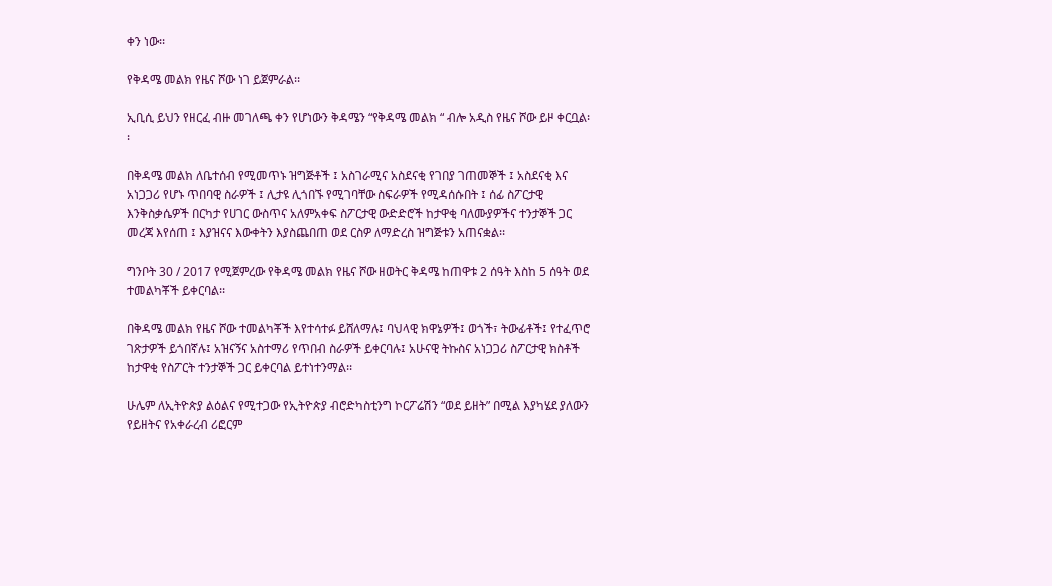ቀን ነው፡፡

የቅዳሜ መልክ የዜና ሾው ነገ ይጀምራል፡፡

ኢቢሲ ይህን የዘርፈ ብዙ መገለጫ ቀን የሆነውን ቅዳሜን “የቅዳሜ መልክ “ ብሎ አዲስ የዜና ሾው ይዞ ቀርቧል፡፡

በቅዳሜ መልክ ለቤተሰብ የሚመጥኑ ዝግጅቶች ፤ አስገራሚና አስደናቂ የገበያ ገጠመኞች ፤ አስደናቂ እና አነጋጋሪ የሆኑ ጥበባዊ ስራዎች ፤ ሊታዩ ሊጎበኙ የሚገባቸው ስፍራዎች የሚዳሰሱበት ፤ ሰፊ ስፖርታዊ እንቅስቃሴዎች በርካታ የሀገር ውስጥና አለምአቀፍ ስፖርታዊ ውድድሮች ከታዋቂ ባለሙያዎችና ተንታኞች ጋር መረጃ እየሰጠ ፤ እያዝናና እውቀትን እያስጨበጠ ወደ ርስዎ ለማድረስ ዝግጅቱን አጠናቋል፡፡

ግንቦት 30 / 2017 የሚጀምረው የቅዳሜ መልክ የዜና ሾው ዘወትር ቅዳሜ ከጠዋቱ 2 ሰዓት እስከ 5 ሰዓት ወደ ተመልካቾች ይቀርባል፡፡

በቅዳሜ መልክ የዜና ሾው ተመልካቾች እየተሳተፉ ይሸለማሉ፤ ባህላዊ ክዋኔዎች፤ ወጎች፣ ትውፊቶች፤ የተፈጥሮ ገጽታዎች ይጎበኛሉ፤ አዝናኝና አስተማሪ የጥበብ ስራዎች ይቀርባሉ፤ አሁናዊ ትኩስና አነጋጋሪ ስፖርታዊ ክስቶች ከታዋቂ የስፖርት ተንታኞች ጋር ይቀርባል ይተነተንማል፡፡

ሁሌም ለኢትዮጵያ ልዕልና የሚተጋው የኢትዮጵያ ብሮድካስቲንግ ኮርፖሬሽን “ወደ ይዘት” በሚል እያካሄደ ያለውን የይዘትና የአቀራረብ ሪፎርም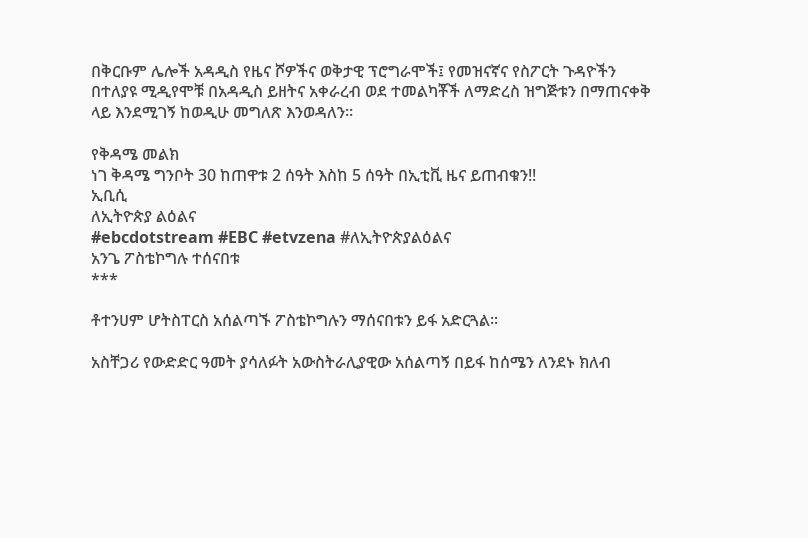በቅርቡም ሌሎች አዳዲስ የዜና ሾዎችና ወቅታዊ ፕሮግራሞች፤ የመዝናኛና የስፖርት ጉዳዮችን በተለያዩ ሚዲየሞቹ በአዳዲስ ይዘትና አቀራረብ ወደ ተመልካቾች ለማድረስ ዝግጅቱን በማጠናቀቅ ላይ እንደሚገኝ ከወዲሁ መግለጽ እንወዳለን፡፡

የቅዳሜ መልክ
ነገ ቅዳሜ ግንቦት 30 ከጠዋቱ 2 ሰዓት እስከ 5 ሰዓት በኢቲቪ ዜና ይጠብቁን!!
ኢቢሲ
ለኢትዮጵያ ልዕልና
#ebcdotstream #EBC #etvzena #ለኢትዮጵያልዕልና
አንጌ ፖስቴኮግሉ ተሰናበቱ
***

ቶተንሀም ሆትስፐርስ አሰልጣኙ ፖስቴኮግሉን ማሰናበቱን ይፋ አድርጓል።

አስቸጋሪ የውድድር ዓመት ያሳለፉት አውስትራሊያዊው አሰልጣኝ በይፋ ከሰሜን ለንደኑ ክለብ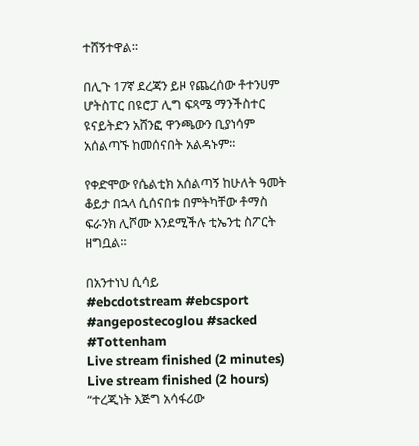ተሸኝተዋል።

በሊጉ 17ኛ ደረጃን ይዞ የጨረሰው ቶተንሀም ሆትስፐር በዩሮፓ ሊግ ፍጻሜ ማንችስተር ዩናይትድን አሸንፎ ዋንጫውን ቢያነሳም አሰልጣኙ ከመሰናበት አልዳኑም።

የቀድሞው የሴልቲክ አሰልጣኝ ከሁለት ዓመት ቆይታ በኋላ ሲሰናበቱ በምትካቸው ቶማስ ፍራንክ ሊሾሙ እንደሚችሉ ቲኤንቲ ስፖርት ዘግቧል።

በአንተነህ ሲሳይ
#ebcdotstream #ebcsport #angepostecoglou #sacked #Tottenham
Live stream finished (2 minutes)
Live stream finished (2 hours)
“ተረጂነት እጅግ አሳፋሪው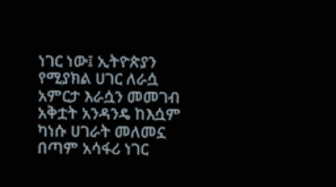ነገር ነው፤ ኢትዮጵያን የሚያክል ሀገር ለራሷ አምርታ እራሷን መመገብ አቅቷት አንዳንዴ ከእሷም ካነሱ ሀገራት መለመኗ በጣም አሳፋሪ ነገር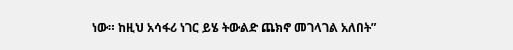ነው። ከዚህ አሳፋሪ ነገር ይሄ ትውልድ ጨክኖ መገላገል አለበት”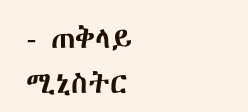- ጠቅላይ ሚኒስትር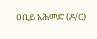ዐቢይ አሕመድ (ዶ/ር)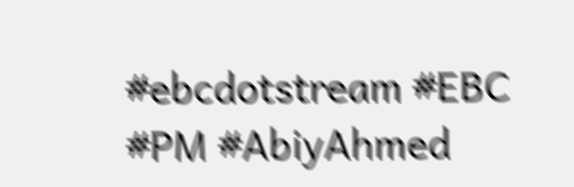#ebcdotstream #EBC #PM #AbiyAhmed